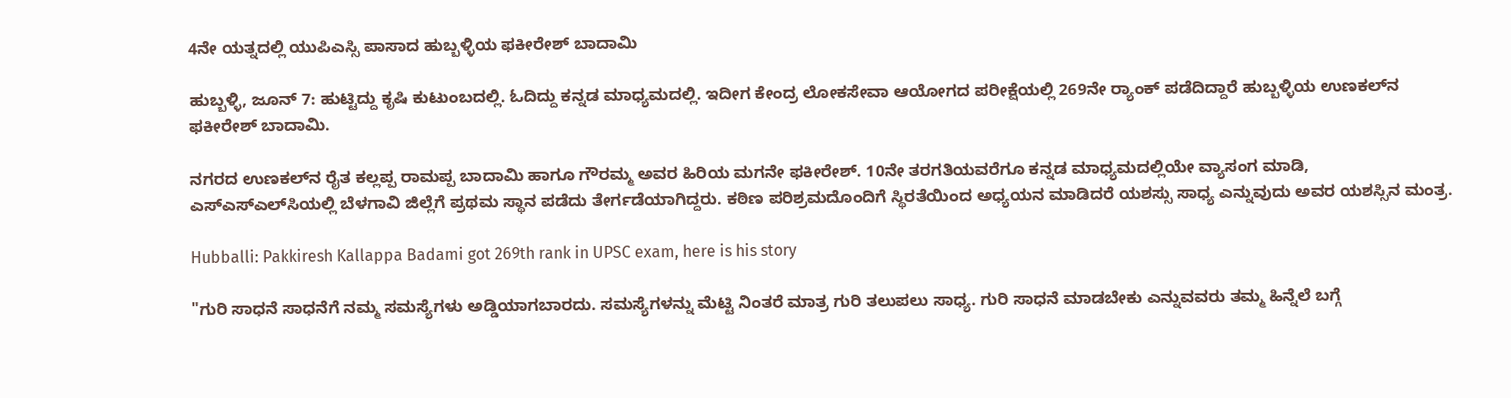4ನೇ ಯತ್ನದಲ್ಲಿ ಯುಪಿಎಸ್ಸಿ ಪಾಸಾದ ಹುಬ್ಬಳ್ಳಿಯ ಫಕೀರೇಶ್ ಬಾದಾಮಿ

ಹುಬ್ಬಳ್ಳಿ, ಜೂನ್ 7: ಹುಟ್ಟಿದ್ದು ಕೃಷಿ ಕುಟುಂಬದಲ್ಲಿ. ಓದಿದ್ದು ಕನ್ನಡ ಮಾಧ್ಯಮದಲ್ಲಿ. ಇದೀಗ ಕೇಂದ್ರ ಲೋಕಸೇವಾ ಆಯೋಗದ ಪರೀಕ್ಷೆಯಲ್ಲಿ 269ನೇ ರ‍್ಯಾಂಕ್ ಪಡೆದಿದ್ದಾರೆ ಹುಬ್ಬಳ್ಳಿಯ ಉಣಕಲ್‌ನ ಫಕೀರೇಶ್ ಬಾದಾಮಿ.

ನಗರದ ಉಣಕಲ್‌ನ ರೈತ ಕಲ್ಲಪ್ಪ ರಾಮಪ್ಪ ಬಾದಾಮಿ ಹಾಗೂ ಗೌರಮ್ಮ ಅವರ ಹಿರಿಯ ಮಗನೇ ಫಕೀರೇಶ್. 10ನೇ ತರಗತಿಯವರೆಗೂ ಕನ್ನಡ ಮಾಧ್ಯಮದಲ್ಲಿಯೇ ವ್ಯಾಸಂಗ ಮಾಡಿ, ಎಸ್‌ಎಸ್‌ಎಲ್‌ಸಿಯಲ್ಲಿ ಬೆಳಗಾವಿ ಜಿಲ್ಲೆಗೆ ಪ್ರಥಮ ಸ್ಥಾನ ಪಡೆದು ತೇರ್ಗಡೆಯಾಗಿದ್ದರು. ಕಠಿಣ ಪರಿಶ್ರಮದೊಂದಿಗೆ ಸ್ಥಿರತೆಯಿಂದ ಅಧ್ಯಯನ ಮಾಡಿದರೆ ಯಶಸ್ಸು ಸಾಧ್ಯ ಎನ್ನುವುದು ಅವರ ಯಶಸ್ಸಿನ ಮಂತ್ರ.

Hubballi: Pakkiresh Kallappa Badami got 269th rank in UPSC exam, here is his story

"ಗುರಿ ಸಾಧನೆ ಸಾಧನೆಗೆ ನಮ್ಮ ಸಮಸ್ಯೆಗಳು ಅಡ್ಡಿಯಾಗಬಾರದು. ಸಮಸ್ಯೆಗಳನ್ನು ಮೆಟ್ಟಿ ನಿಂತರೆ ಮಾತ್ರ ಗುರಿ ತಲುಪಲು ಸಾಧ್ಯ. ಗುರಿ ಸಾಧನೆ ಮಾಡಬೇಕು ಎನ್ನುವವರು ತಮ್ಮ ಹಿನ್ನೆಲೆ ಬಗ್ಗೆ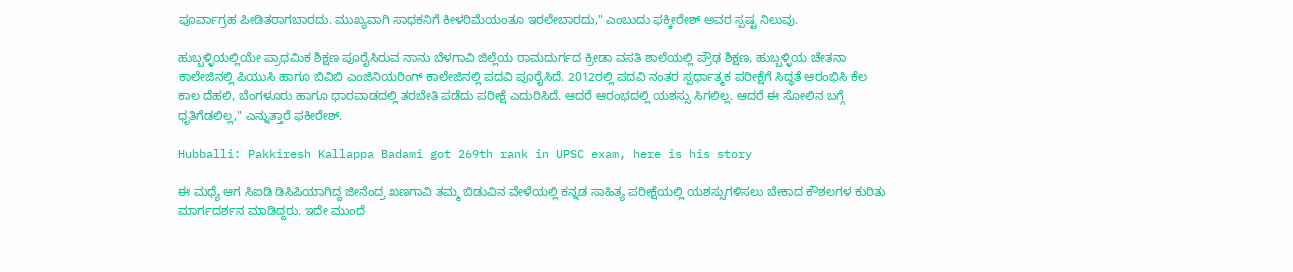ಪೂರ್ವಾಗ್ರಹ ಪೀಡಿತರಾಗಬಾರದು. ಮುಖ್ಯವಾಗಿ ಸಾಧಕನಿಗೆ ಕೀಳರಿಮೆಯಂತೂ ಇರಲೇಬಾರದು," ಎಂಬುದು ಫಕ್ಕೀರೇಶ್ ಅವರ ಸ್ಪಷ್ಟ ನಿಲುವು.

ಹುಬ್ಬಳ್ಳಿಯಲ್ಲಿಯೇ ಪ್ರಾಥಮಿಕ ಶಿಕ್ಷಣ ಪೂರೈಸಿರುವ ನಾನು ಬೆಳಗಾವಿ ಜಿಲ್ಲೆಯ ರಾಮದುರ್ಗದ ಕ್ರೀಡಾ ವಸತಿ ಶಾಲೆಯಲ್ಲಿ ಪ್ರೌಢ ಶಿಕ್ಷಣ, ಹುಬ್ಬಳ್ಳಿಯ ಚೇತನಾ ಕಾಲೇಜಿನಲ್ಲಿ ಪಿಯುಸಿ ಹಾಗೂ ಬಿವಿಬಿ ಎಂಜಿನಿಯರಿಂಗ್ ಕಾಲೇಜಿನಲ್ಲಿ ಪದವಿ ಪೂರೈಸಿದೆ. 2012ರಲ್ಲಿ ಪದವಿ ನಂತರ ಸ್ಪರ್ಧಾತ್ಮಕ ಪರೀಕ್ಷೆಗೆ ಸಿದ್ಧತೆ ಆರಂಭಿಸಿ ಕೆಲ ಕಾಲ ದೆಹಲಿ, ಬೆಂಗಳೂರು ಹಾಗೂ ಧಾರವಾಡದಲ್ಲಿ ತರಬೇತಿ ಪಡೆದು ಪರೀಕ್ಷೆ ಎದುರಿಸಿದೆ. ಆದರೆ ಆರಂಭದಲ್ಲಿ ಯಶಸ್ಸು ಸಿಗಲಿಲ್ಲ. ಆದರೆ ಈ ಸೋಲಿನ ಬಗ್ಗೆ ಧೃತಿಗೆಡಲಿಲ್ಲ," ಎನ್ನುತ್ತಾರೆ ಫಕೀರೇಶ್.

Hubballi: Pakkiresh Kallappa Badami got 269th rank in UPSC exam, here is his story

ಈ ಮಧ್ಯೆ ಆಗ ಸಿಐಡಿ ಡಿಸಿಪಿಯಾಗಿದ್ದ ಜೀನೆಂದ್ರ ಖಣಗಾವಿ ತಮ್ಮ ಬಿಡುವಿನ ವೇಳೆಯಲ್ಲಿ ಕನ್ನಡ ಸಾಹಿತ್ಯ ಪರೀಕ್ಷೆಯಲ್ಲಿ ಯಶಸ್ಸುಗಳಿಸಲು ಬೇಕಾದ ಕೌಶಲಗಳ ಕುರಿತು ಮಾರ್ಗದರ್ಶನ ಮಾಡಿದ್ದರು. ಇದೇ ಮುಂದೆ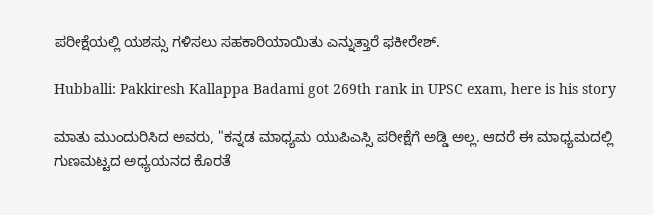ಪರೀಕ್ಷೆಯಲ್ಲಿ ಯಶಸ್ಸು ಗಳಿಸಲು ಸಹಕಾರಿಯಾಯಿತು ಎನ್ನುತ್ತಾರೆ ಫಕೀರೇಶ್.

Hubballi: Pakkiresh Kallappa Badami got 269th rank in UPSC exam, here is his story

ಮಾತು ಮುಂದುರಿಸಿದ ಅವರು, "ಕನ್ನಡ ಮಾಧ್ಯಮ ಯುಪಿಎಸ್ಸಿ ಪರೀಕ್ಷೆಗೆ ಅಡ್ಡಿ ಅಲ್ಲ. ಆದರೆ ಈ ಮಾಧ್ಯಮದಲ್ಲಿ ಗುಣಮಟ್ಟದ ಅಧ್ಯಯನದ ಕೊರತೆ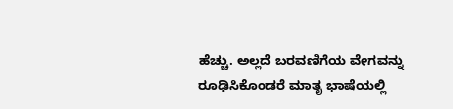ಹೆಚ್ಚು. ಅಲ್ಲದೆ ಬರವಣಿಗೆಯ ವೇಗವನ್ನು ರೂಢಿಸಿಕೊಂಡರೆ ಮಾತೃ ಭಾಷೆಯಲ್ಲಿ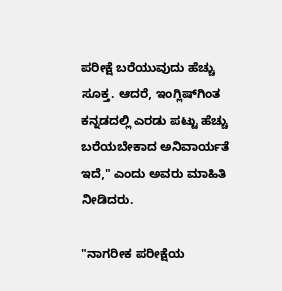ಪರೀಕ್ಷೆ ಬರೆಯುವುದು ಹೆಚ್ಚು ಸೂಕ್ತ. ಆದರೆ, ಇಂಗ್ಲಿಷ್‌ಗಿಂತ ಕನ್ನಡದಲ್ಲಿ ಎರಡು ಪಟ್ಟು ಹೆಚ್ಚು ಬರೆಯಬೇಕಾದ ಅನಿವಾರ್ಯತೆ ಇದೆ," ಎಂದು ಅವರು ಮಾಹಿತಿ ನೀಡಿದರು.

"ನಾಗರೀಕ ಪರೀಕ್ಷೆಯ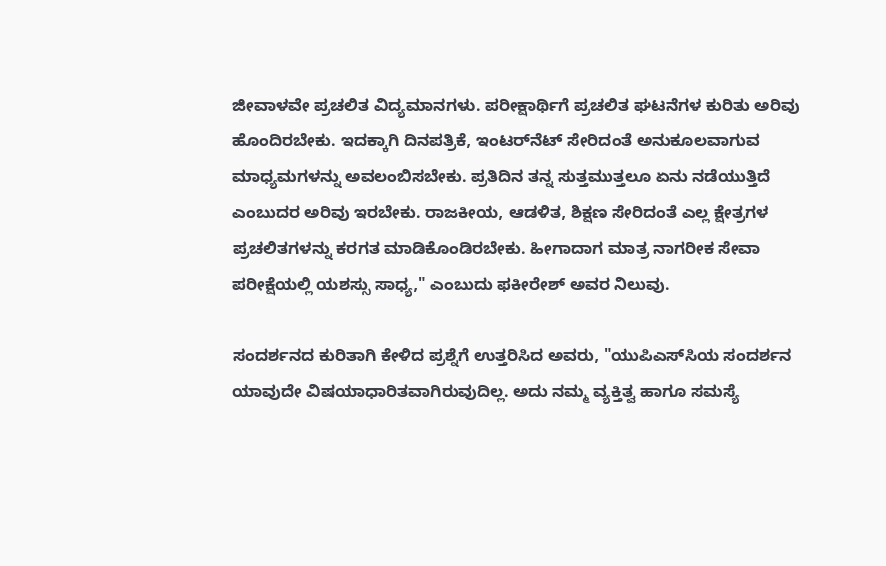ಜೀವಾಳವೇ ಪ್ರಚಲಿತ ವಿದ್ಯಮಾನಗಳು. ಪರೀಕ್ಷಾರ್ಥಿಗೆ ಪ್ರಚಲಿತ ಘಟನೆಗಳ ಕುರಿತು ಅರಿವು ಹೊಂದಿರಬೇಕು. ಇದಕ್ಕಾಗಿ ದಿನಪತ್ರಿಕೆ, ಇಂಟರ್‌ನೆಟ್ ಸೇರಿದಂತೆ ಅನುಕೂಲವಾಗುವ ಮಾಧ್ಯಮಗಳನ್ನು ಅವಲಂಬಿಸಬೇಕು. ಪ್ರತಿದಿನ ತನ್ನ ಸುತ್ತಮುತ್ತಲೂ ಏನು ನಡೆಯುತ್ತಿದೆ ಎಂಬುದರ ಅರಿವು ಇರಬೇಕು. ರಾಜಕೀಯ, ಆಡಳಿತ, ಶಿಕ್ಷಣ ಸೇರಿದಂತೆ ಎಲ್ಲ ಕ್ಷೇತ್ರಗಳ ಪ್ರಚಲಿತಗಳನ್ನು ಕರಗತ ಮಾಡಿಕೊಂಡಿರಬೇಕು. ಹೀಗಾದಾಗ ಮಾತ್ರ ನಾಗರೀಕ ಸೇವಾ ಪರೀಕ್ಷೆಯಲ್ಲಿ ಯಶಸ್ಸು ಸಾಧ್ಯ," ಎಂಬುದು ಫಕೀರೇಶ್ ಅವರ ನಿಲುವು.

ಸಂದರ್ಶನದ ಕುರಿತಾಗಿ ಕೇಳಿದ ಪ್ರಶ್ನೆಗೆ ಉತ್ತರಿಸಿದ ಅವರು, "ಯುಪಿಎಸ್‌ಸಿಯ ಸಂದರ್ಶನ ಯಾವುದೇ ವಿಷಯಾಧಾರಿತವಾಗಿರುವುದಿಲ್ಲ. ಅದು ನಮ್ಮ ವ್ಯಕ್ತಿತ್ವ ಹಾಗೂ ಸಮಸ್ಯೆ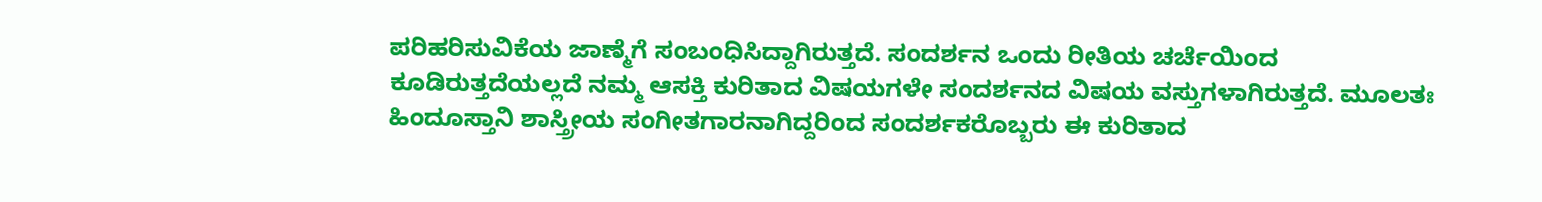ಪರಿಹರಿಸುವಿಕೆಯ ಜಾಣ್ಮೆಗೆ ಸಂಬಂಧಿಸಿದ್ದಾಗಿರುತ್ತದೆ. ಸಂದರ್ಶನ ಒಂದು ರೀತಿಯ ಚರ್ಚೆಯಿಂದ ಕೂಡಿರುತ್ತದೆಯಲ್ಲದೆ ನಮ್ಮ ಆಸಕ್ತಿ ಕುರಿತಾದ ವಿಷಯಗಳೇ ಸಂದರ್ಶನದ ವಿಷಯ ವಸ್ತುಗಳಾಗಿರುತ್ತದೆ. ಮೂಲತಃ ಹಿಂದೂಸ್ತಾನಿ ಶಾಸ್ತ್ರೀಯ ಸಂಗೀತಗಾರನಾಗಿದ್ದರಿಂದ ಸಂದರ್ಶಕರೊಬ್ಬರು ಈ ಕುರಿತಾದ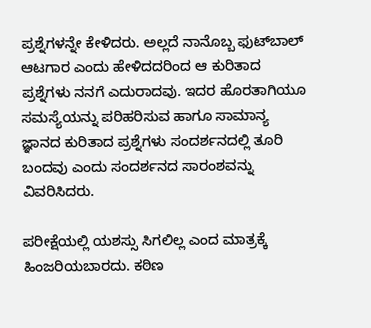ಪ್ರಶ್ನೆಗಳನ್ನೇ ಕೇಳಿದರು. ಅಲ್ಲದೆ ನಾನೊಬ್ಬ ಫುಟ್‌ಬಾಲ್ ಆಟಗಾರ ಎಂದು ಹೇಳಿದದರಿಂದ ಆ ಕುರಿತಾದ ಪ್ರಶ್ನೆಗಳು ನನಗೆ ಎದುರಾದವು. ಇದರ ಹೊರತಾಗಿಯೂ ಸಮಸ್ಯೆಯನ್ನು ಪರಿಹರಿಸುವ ಹಾಗೂ ಸಾಮಾನ್ಯ ಜ್ಞಾನದ ಕುರಿತಾದ ಪ್ರಶ್ನೆಗಳು ಸಂದರ್ಶನದಲ್ಲಿ ತೂರಿ ಬಂದವು ಎಂದು ಸಂದರ್ಶನದ ಸಾರಂಶವನ್ನು ವಿವರಿಸಿದರು.

ಪರೀಕ್ಷೆಯಲ್ಲಿ ಯಶಸ್ಸು ಸಿಗಲಿಲ್ಲ ಎಂದ ಮಾತ್ರಕ್ಕೆ ಹಿಂಜರಿಯಬಾರದು. ಕಠಿಣ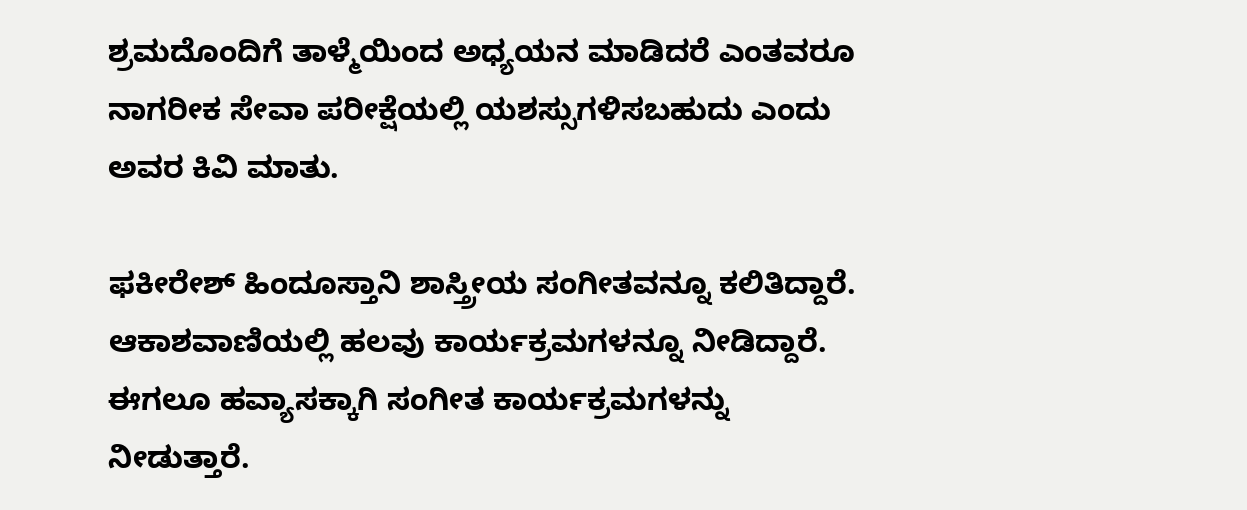ಶ್ರಮದೊಂದಿಗೆ ತಾಳ್ಮೆಯಿಂದ ಅಧ್ಯಯನ ಮಾಡಿದರೆ ಎಂತವರೂ ನಾಗರೀಕ ಸೇವಾ ಪರೀಕ್ಷೆಯಲ್ಲಿ ಯಶಸ್ಸುಗಳಿಸಬಹುದು ಎಂದು ಅವರ ಕಿವಿ ಮಾತು.

ಫಕೀರೇಶ್ ಹಿಂದೂಸ್ತಾನಿ ಶಾಸ್ತ್ರೀಯ ಸಂಗೀತವನ್ನೂ ಕಲಿತಿದ್ದಾರೆ. ಆಕಾಶವಾಣಿಯಲ್ಲಿ ಹಲವು ಕಾರ್ಯಕ್ರಮಗಳನ್ನೂ ನೀಡಿದ್ದಾರೆ. ಈಗಲೂ ಹವ್ಯಾಸಕ್ಕಾಗಿ ಸಂಗೀತ ಕಾರ್ಯಕ್ರಮಗಳನ್ನು ನೀಡುತ್ತಾರೆ.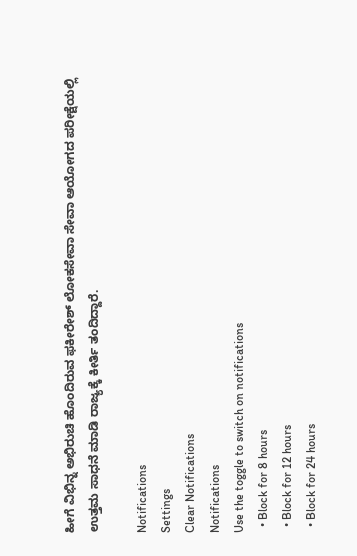ಹೀಗೆ ವಿಭಿನ್ನ ಅಭಿರುಚಿ ಹೊಂದಿರುವ ಫಕೀರೇಶ್ ಲೋಕಸೇವಾ ಸೇವಾ ಆಯೋಗದ ಪರೀಕ್ಷೆಯಲ್ಲಿ ಉತ್ತಮ ಸಾಧನೆ ಮಾಡಿ ರಾಜ್ಯಕ್ಕೆ ಕೀರ್ತಿ ತಂದಿದ್ದಾರೆ.

Notifications
Settings
Clear Notifications
Notifications
Use the toggle to switch on notifications
  • Block for 8 hours
  • Block for 12 hours
  • Block for 24 hours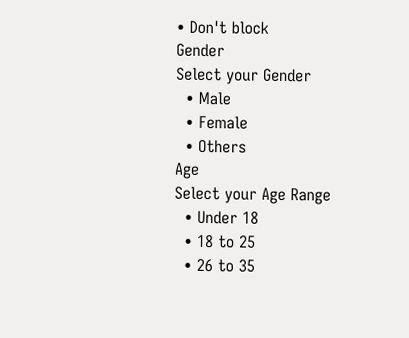• Don't block
Gender
Select your Gender
  • Male
  • Female
  • Others
Age
Select your Age Range
  • Under 18
  • 18 to 25
  • 26 to 35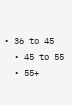• 36 to 45
  • 45 to 55
  • 55+